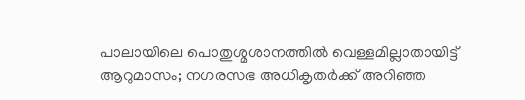പാലായിലെ പൊതുശ്മശാനത്തില്‍ വെള്ളമില്ലാതായിട്ട് ആറുമാസം; നഗരസഭ അധികൃതര്‍ക്ക് അറിഞ്ഞ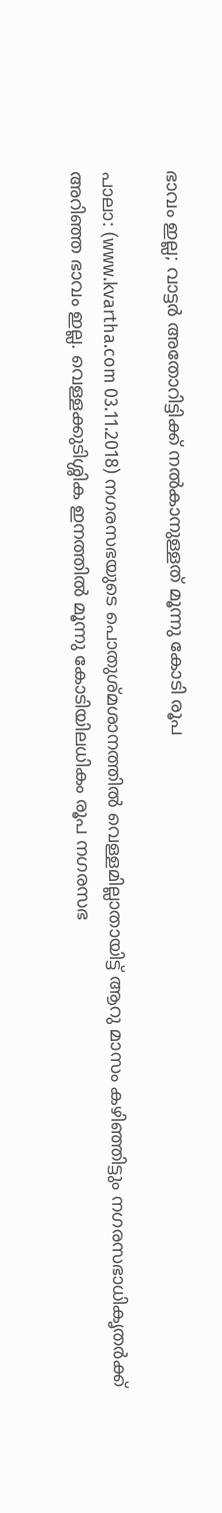ഭാവം ഇല്ല; വാട്ടര്‍ അതോറിട്ടിക്ക് നല്‍കാനുള്ളത് മൂന്നു കോടി രൂപ

പാലാ: (www.kvartha.com 03.11.2018) നഗരസഭയുടെ പൊതുശ്മശാനത്തില്‍ വെള്ളമില്ലാതായിട്ട് ആറു മാസം കഴിഞ്ഞിട്ടും നഗരസഭാധികൃതര്‍ക്ക് അറിഞ്ഞ ഭാവം ഇല്ല. വെള്ളക്കുടിശ്ശിക ഇനത്തില്‍ മൂന്നു കോടിയിലധികം രൂപ നഗരസഭ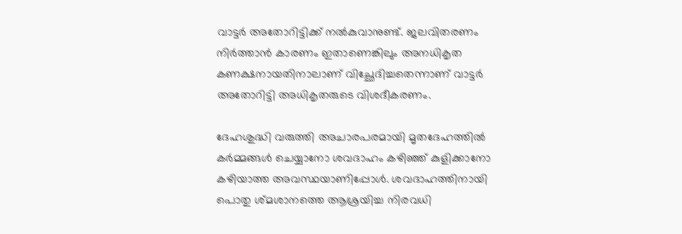വാട്ടര്‍ അതോറിട്ടിക്ക് നല്‍കുവാനുണ്ട്. ജലവിതരണം നിര്‍ത്താന്‍ കാരണം ഇതാണെങ്കിലും അനധികൃത കണക്ഷനായതിനാലാണ് വിച്ഛേദിച്ചതെന്നാണ് വാട്ടര്‍ അതോറിട്ടി അധികൃതരുടെ വിശദീകരണം.

ദേഹശുദ്ധി വരുത്തി അചാരപരമായി മൃതദേഹത്തില്‍ കര്‍മ്മങ്ങള്‍ ചെയ്യാനോ ശവദാഹം കഴിഞ്ഞ് കുളിക്കാനോ കഴിയാത്ത അവസ്ഥയാണിപ്പോള്‍. ശവദാഹത്തിനായി പൊതു ശ്മശാനത്തെ ആശ്രയിച്ച നിരവധി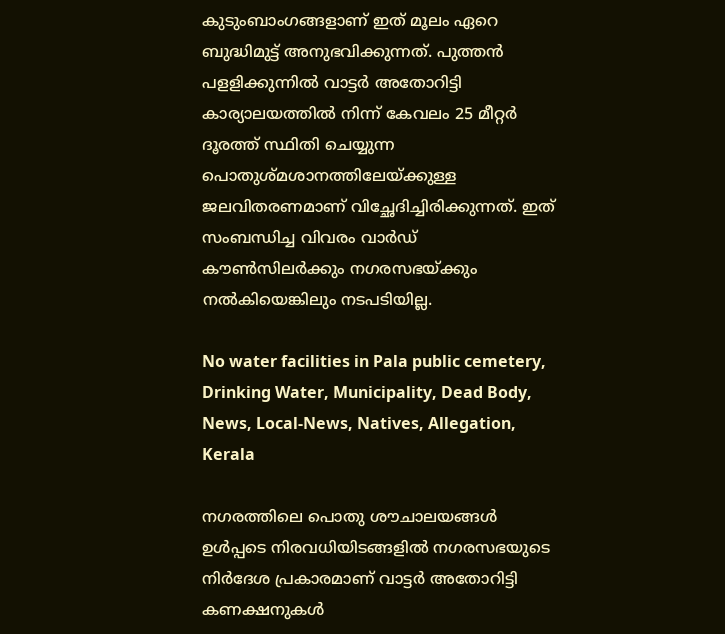കുടുംബാംഗങ്ങളാണ് ഇത് മൂലം ഏറെ ബുദ്ധിമുട്ട് അനുഭവിക്കുന്നത്. പുത്തന്‍ പളളിക്കുന്നില്‍ വാട്ടര്‍ അതോറിട്ടി കാര്യാലയത്തില്‍ നിന്ന് കേവലം 25 മീറ്റര്‍ ദൂരത്ത് സ്ഥിതി ചെയ്യുന്ന പൊതുശ്മശാനത്തിലേയ്ക്കുള്ള ജലവിതരണമാണ് വിച്ഛേദിച്ചിരിക്കുന്നത്. ഇത് സംബന്ധിച്ച വിവരം വാര്‍ഡ് കൗണ്‍സിലര്‍ക്കും നഗരസഭയ്ക്കും നല്‍കിയെങ്കിലും നടപടിയില്ല.

No water facilities in Pala public cemetery, Drinking Water, Municipality, Dead Body, News, Local-News, Natives, Allegation, Kerala

നഗരത്തിലെ പൊതു ശൗചാലയങ്ങള്‍ ഉള്‍പ്പടെ നിരവധിയിടങ്ങളില്‍ നഗരസഭയുടെ നിര്‍ദേശ പ്രകാരമാണ് വാട്ടര്‍ അതോറിട്ടി കണക്ഷനുകള്‍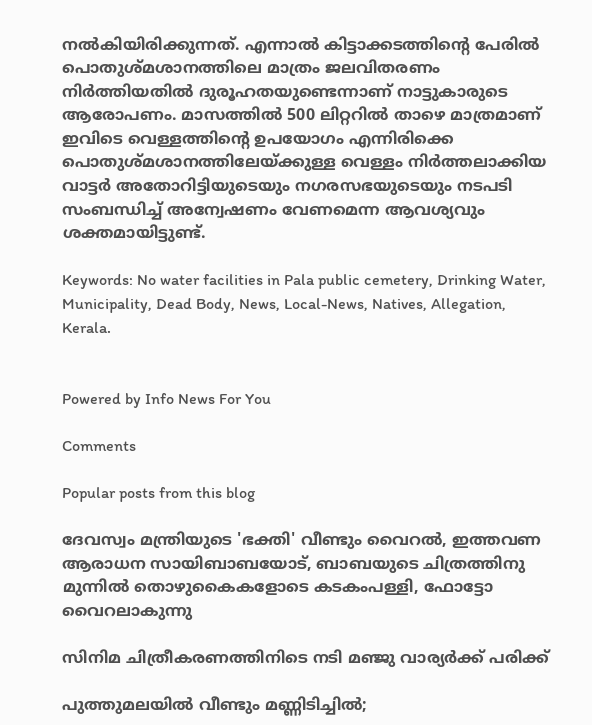നല്‍കിയിരിക്കുന്നത്. എന്നാല്‍ കിട്ടാക്കടത്തിന്റെ പേരില്‍ പൊതുശ്മശാനത്തിലെ മാത്രം ജലവിതരണം നിര്‍ത്തിയതില്‍ ദുരൂഹതയുണ്ടെന്നാണ് നാട്ടുകാരുടെ ആരോപണം. മാസത്തില്‍ 500 ലിറ്ററില്‍ താഴെ മാത്രമാണ് ഇവിടെ വെള്ളത്തിന്റെ ഉപയോഗം എന്നിരിക്കെ പൊതുശ്മശാനത്തിലേയ്ക്കുള്ള വെള്ളം നിര്‍ത്തലാക്കിയ വാട്ടര്‍ അതോറിട്ടിയുടെയും നഗരസഭയുടെയും നടപടി സംബന്ധിച്ച് അന്വേഷണം വേണമെന്ന ആവശ്യവും ശക്തമായിട്ടുണ്ട്.

Keywords: No water facilities in Pala public cemetery, Drinking Water, Municipality, Dead Body, News, Local-News, Natives, Allegation, Kerala.


Powered by Info News For You

Comments

Popular posts from this blog

ദേവസ്വം മന്ത്രിയുടെ 'ഭക്തി' വീണ്ടും വൈറല്‍, ഇത്തവണ ആരാധന സായിബാബയോട്, ബാബയുടെ ചിത്രത്തിനു മുന്നില്‍ തൊഴുകൈകളോടെ കടകംപള്ളി, ഫോട്ടോ വൈറലാകുന്നു

സിനിമ ചിത്രീകരണത്തിനിടെ നടി മഞ്ജു വാര്യര്‍ക്ക് പരിക്ക്

പുത്തുമലയില്‍ വീണ്ടും മണ്ണിടിച്ചില്‍;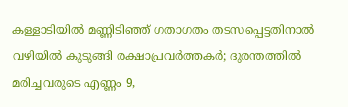കള്ളാടിയില്‍ മണ്ണിടിഞ്ഞ് ഗതാഗതം തടസപ്പെട്ടതിനാല്‍ വഴിയില്‍ കുടുങ്ങി രക്ഷാപ്രവര്‍ത്തകര്‍; ദുരന്തത്തില്‍ മരിച്ചവരുടെ എണ്ണം 9,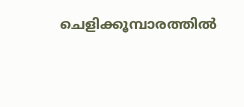ചെളിക്കൂമ്പാരത്തില്‍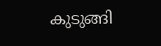കുടുങ്ങി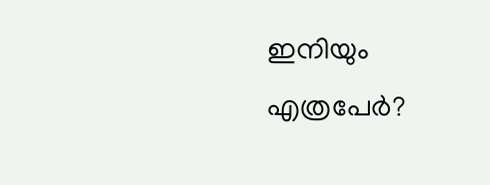ഇനിയും എത്രപേര്‍?